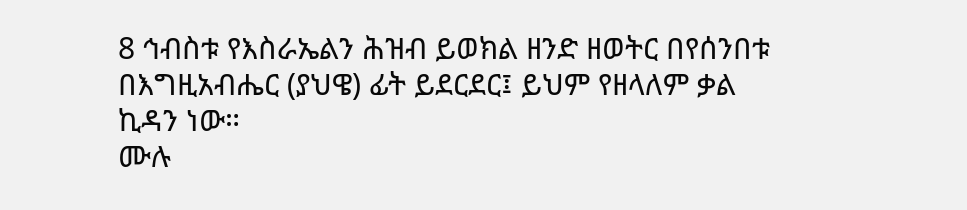8 ኅብስቱ የእስራኤልን ሕዝብ ይወክል ዘንድ ዘወትር በየሰንበቱ በእግዚአብሔር (ያህዌ) ፊት ይደርደር፤ ይህም የዘላለም ቃል ኪዳን ነው።
ሙሉ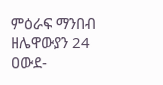ምዕራፍ ማንበብ ዘሌዋውያን 24
ዐውደ-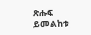ጽሑፍ ይመልከቱ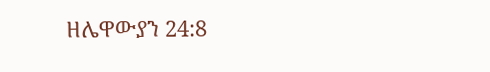ዘሌዋውያን 24:8